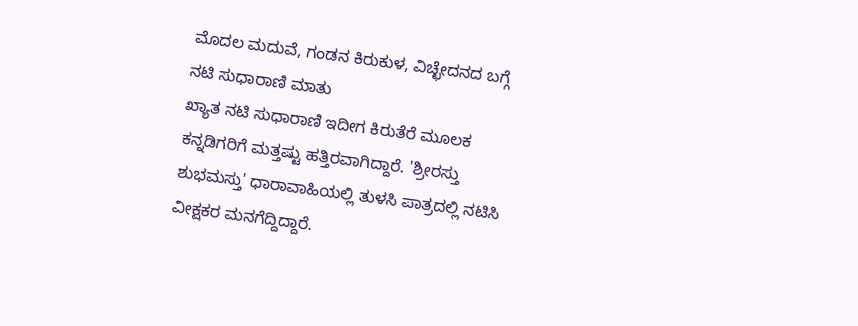ಮೊದಲ ಮದುವೆ, ಗಂಡನ ಕಿರುಕುಳ, ವಿಚ್ಛೇದನದ ಬಗ್ಗೆ ನಟಿ ಸುಧಾರಾಣಿ ಮಾತು
ಖ್ಯಾತ ನಟಿ ಸುಧಾರಾಣಿ ಇದೀಗ ಕಿರುತೆರೆ ಮೂಲಕ ಕನ್ನಡಿಗರಿಗೆ ಮತ್ತಷ್ಟು ಹತ್ತಿರವಾಗಿದ್ದಾರೆ. 'ಶ್ರೀರಸ್ತು ಶುಭಮಸ್ತು' ಧಾರಾವಾಹಿಯಲ್ಲಿ ತುಳಸಿ ಪಾತ್ರದಲ್ಲಿ ನಟಿಸಿ ವೀಕ್ಷಕರ ಮನಗೆದ್ದಿದ್ದಾರೆ.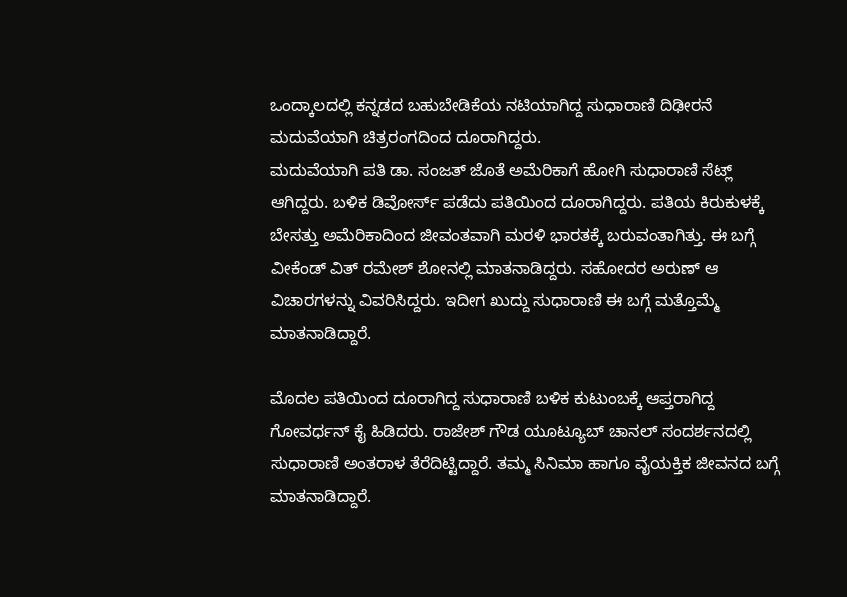ಒಂದ್ಕಾಲದಲ್ಲಿ ಕನ್ನಡದ ಬಹುಬೇಡಿಕೆಯ ನಟಿಯಾಗಿದ್ದ ಸುಧಾರಾಣಿ ದಿಢೀರನೆ ಮದುವೆಯಾಗಿ ಚಿತ್ರರಂಗದಿಂದ ದೂರಾಗಿದ್ದರು.
ಮದುವೆಯಾಗಿ ಪತಿ ಡಾ. ಸಂಜತ್ ಜೊತೆ ಅಮೆರಿಕಾಗೆ ಹೋಗಿ ಸುಧಾರಾಣಿ ಸೆಟ್ಲ್ ಆಗಿದ್ದರು. ಬಳಿಕ ಡಿವೋರ್ಸ್ ಪಡೆದು ಪತಿಯಿಂದ ದೂರಾಗಿದ್ದರು. ಪತಿಯ ಕಿರುಕುಳಕ್ಕೆ ಬೇಸತ್ತು ಅಮೆರಿಕಾದಿಂದ ಜೀವಂತವಾಗಿ ಮರಳಿ ಭಾರತಕ್ಕೆ ಬರುವಂತಾಗಿತ್ತು. ಈ ಬಗ್ಗೆ ವೀಕೆಂಡ್ ವಿತ್ ರಮೇಶ್ ಶೋನಲ್ಲಿ ಮಾತನಾಡಿದ್ದರು. ಸಹೋದರ ಅರುಣ್ ಆ ವಿಚಾರಗಳನ್ನು ವಿವರಿಸಿದ್ದರು. ಇದೀಗ ಖುದ್ದು ಸುಧಾರಾಣಿ ಈ ಬಗ್ಗೆ ಮತ್ತೊಮ್ಮೆ ಮಾತನಾಡಿದ್ದಾರೆ.

ಮೊದಲ ಪತಿಯಿಂದ ದೂರಾಗಿದ್ದ ಸುಧಾರಾಣಿ ಬಳಿಕ ಕುಟುಂಬಕ್ಕೆ ಆಪ್ತರಾಗಿದ್ದ ಗೋವರ್ಧನ್ ಕೈ ಹಿಡಿದರು. ರಾಜೇಶ್ ಗೌಡ ಯೂಟ್ಯೂಬ್ ಚಾನಲ್ ಸಂದರ್ಶನದಲ್ಲಿ ಸುಧಾರಾಣಿ ಅಂತರಾಳ ತೆರೆದಿಟ್ಟಿದ್ದಾರೆ. ತಮ್ಮ ಸಿನಿಮಾ ಹಾಗೂ ವೈಯಕ್ತಿಕ ಜೀವನದ ಬಗ್ಗೆ ಮಾತನಾಡಿದ್ದಾರೆ.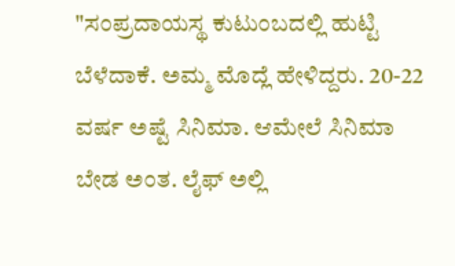"ಸಂಪ್ರದಾಯಸ್ಥ ಕುಟುಂಬದಲ್ಲಿ ಹುಟ್ಟಿ ಬೆಳೆದಾಕೆ. ಅಮ್ಮ ಮೊದ್ಲೆ ಹೇಳಿದ್ದರು. 20-22 ವರ್ಷ ಅಷ್ಟೆ ಸಿನಿಮಾ. ಆಮೇಲೆ ಸಿನಿಮಾ ಬೇಡ ಅಂತ. ಲೈಫ್ ಅಲ್ಲಿ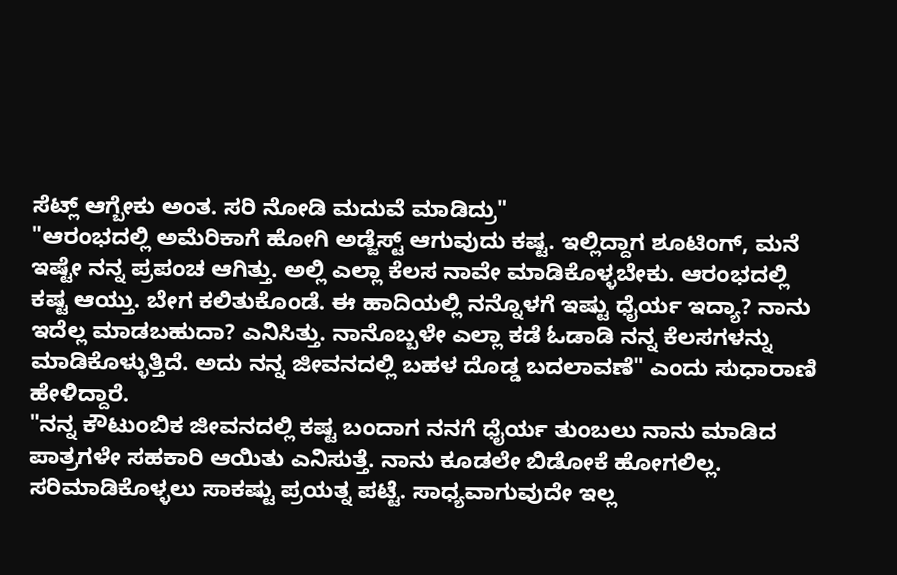ಸೆಟ್ಲ್ ಆಗ್ಬೇಕು ಅಂತ. ಸರಿ ನೋಡಿ ಮದುವೆ ಮಾಡಿದ್ರು"
"ಆರಂಭದಲ್ಲಿ ಅಮೆರಿಕಾಗೆ ಹೋಗಿ ಅಡ್ಜೆಸ್ಟ್ ಆಗುವುದು ಕಷ್ಟ. ಇಲ್ಲಿದ್ದಾಗ ಶೂಟಿಂಗ್, ಮನೆ ಇಷ್ಟೇ ನನ್ನ ಪ್ರಪಂಚ ಆಗಿತ್ತು. ಅಲ್ಲಿ ಎಲ್ಲಾ ಕೆಲಸ ನಾವೇ ಮಾಡಿಕೊಳ್ಳಬೇಕು. ಆರಂಭದಲ್ಲಿ ಕಷ್ಟ ಆಯ್ತು. ಬೇಗ ಕಲಿತುಕೊಂಡೆ. ಈ ಹಾದಿಯಲ್ಲಿ ನನ್ನೊಳಗೆ ಇಷ್ಟು ಧೈರ್ಯ ಇದ್ಯಾ? ನಾನು ಇದೆಲ್ಲ ಮಾಡಬಹುದಾ? ಎನಿಸಿತ್ತು. ನಾನೊಬ್ಬಳೇ ಎಲ್ಲಾ ಕಡೆ ಓಡಾಡಿ ನನ್ನ ಕೆಲಸಗಳನ್ನು ಮಾಡಿಕೊಳ್ಳುತ್ತಿದೆ. ಅದು ನನ್ನ ಜೀವನದಲ್ಲಿ ಬಹಳ ದೊಡ್ಡ ಬದಲಾವಣೆ" ಎಂದು ಸುಧಾರಾಣಿ ಹೇಳಿದ್ದಾರೆ.
"ನನ್ನ ಕೌಟುಂಬಿಕ ಜೀವನದಲ್ಲಿ ಕಷ್ಟ ಬಂದಾಗ ನನಗೆ ಧೈರ್ಯ ತುಂಬಲು ನಾನು ಮಾಡಿದ ಪಾತ್ರಗಳೇ ಸಹಕಾರಿ ಆಯಿತು ಎನಿಸುತ್ತೆ. ನಾನು ಕೂಡಲೇ ಬಿಡೋಕೆ ಹೋಗಲಿಲ್ಲ. ಸರಿಮಾಡಿಕೊಳ್ಳಲು ಸಾಕಷ್ಟು ಪ್ರಯತ್ನ ಪಟ್ಟೆ. ಸಾಧ್ಯವಾಗುವುದೇ ಇಲ್ಲ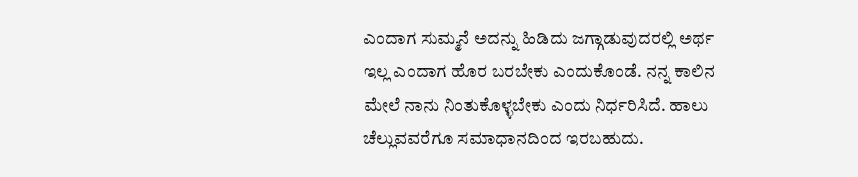ಎಂದಾಗ ಸುಮ್ಮನೆ ಅದನ್ನು ಹಿಡಿದು ಜಗ್ಗಾಡುವುದರಲ್ಲಿ ಅರ್ಥ ಇಲ್ಲ ಎಂದಾಗ ಹೊರ ಬರಬೇಕು ಎಂದುಕೊಂಡೆ. ನನ್ನ ಕಾಲಿನ ಮೇಲೆ ನಾನು ನಿಂತುಕೊಳ್ಳಬೇಕು ಎಂದು ನಿರ್ಧರಿಸಿದೆ. ಹಾಲು ಚೆಲ್ಲುವವರೆಗೂ ಸಮಾಧಾನದಿಂದ ಇರಬಹುದು.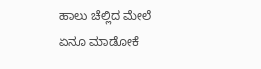ಹಾಲು ಚೆಲ್ಲಿದ ಮೇಲೆ ಏನೂ ಮಾಡೋಕೆ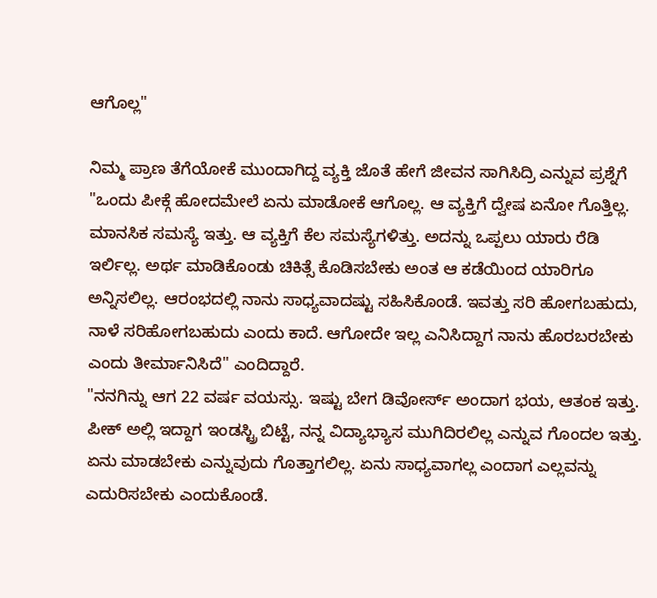ಆಗೊಲ್ಲ"

ನಿಮ್ಮ ಪ್ರಾಣ ತೆಗೆಯೋಕೆ ಮುಂದಾಗಿದ್ದ ವ್ಯಕ್ತಿ ಜೊತೆ ಹೇಗೆ ಜೀವನ ಸಾಗಿಸಿದ್ರಿ ಎನ್ನುವ ಪ್ರಶ್ನೆಗೆ "ಒಂದು ಪೀಕ್ಗೆ ಹೋದಮೇಲೆ ಏನು ಮಾಡೋಕೆ ಆಗೊಲ್ಲ. ಆ ವ್ಯಕ್ತಿಗೆ ದ್ವೇಷ ಏನೋ ಗೊತ್ತಿಲ್ಲ. ಮಾನಸಿಕ ಸಮಸ್ಯೆ ಇತ್ತು. ಆ ವ್ಯಕ್ತಿಗೆ ಕೆಲ ಸಮಸ್ಯೆಗಳಿತ್ತು. ಅದನ್ನು ಒಪ್ಪಲು ಯಾರು ರೆಡಿ ಇರ್ಲಿಲ್ಲ. ಅರ್ಥ ಮಾಡಿಕೊಂಡು ಚಿಕಿತ್ಸೆ ಕೊಡಿಸಬೇಕು ಅಂತ ಆ ಕಡೆಯಿಂದ ಯಾರಿಗೂ ಅನ್ನಿಸಲಿಲ್ಲ. ಆರಂಭದಲ್ಲಿ ನಾನು ಸಾಧ್ಯವಾದಷ್ಟು ಸಹಿಸಿಕೊಂಡೆ. ಇವತ್ತು ಸರಿ ಹೋಗಬಹುದು, ನಾಳೆ ಸರಿಹೋಗಬಹುದು ಎಂದು ಕಾದೆ. ಆಗೋದೇ ಇಲ್ಲ ಎನಿಸಿದ್ದಾಗ ನಾನು ಹೊರಬರಬೇಕು ಎಂದು ತೀರ್ಮಾನಿಸಿದೆ" ಎಂದಿದ್ದಾರೆ.
"ನನಗಿನ್ನು ಆಗ 22 ವರ್ಷ ವಯಸ್ಸು. ಇಷ್ಟು ಬೇಗ ಡಿವೋರ್ಸ್ ಅಂದಾಗ ಭಯ, ಆತಂಕ ಇತ್ತು. ಪೀಕ್ ಅಲ್ಲಿ ಇದ್ದಾಗ ಇಂಡಸ್ಟ್ರಿ ಬಿಟ್ಟೆ, ನನ್ನ ವಿದ್ಯಾಭ್ಯಾಸ ಮುಗಿದಿರಲಿಲ್ಲ ಎನ್ನುವ ಗೊಂದಲ ಇತ್ತು. ಏನು ಮಾಡಬೇಕು ಎನ್ನುವುದು ಗೊತ್ತಾಗಲಿಲ್ಲ. ಏನು ಸಾಧ್ಯವಾಗಲ್ಲ ಎಂದಾಗ ಎಲ್ಲವನ್ನು ಎದುರಿಸಬೇಕು ಎಂದುಕೊಂಡೆ.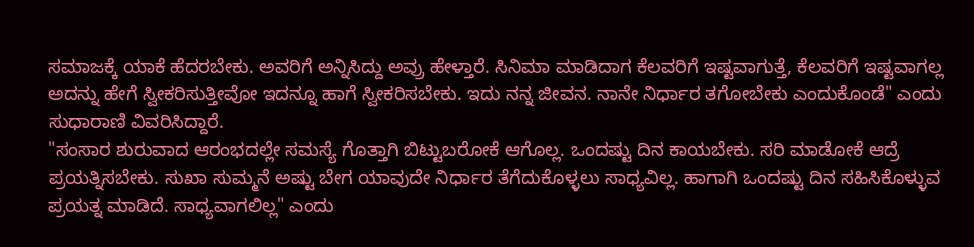ಸಮಾಜಕ್ಕೆ ಯಾಕೆ ಹೆದರಬೇಕು. ಅವರಿಗೆ ಅನ್ನಿಸಿದ್ದು ಅವ್ರು ಹೇಳ್ತಾರೆ. ಸಿನಿಮಾ ಮಾಡಿದಾಗ ಕೆಲವರಿಗೆ ಇಷ್ಟವಾಗುತ್ತೆ, ಕೆಲವರಿಗೆ ಇಷ್ಟವಾಗಲ್ಲ ಅದನ್ನು ಹೇಗೆ ಸ್ವೀಕರಿಸುತ್ತೀವೋ ಇದನ್ನೂ ಹಾಗೆ ಸ್ವೀಕರಿಸಬೇಕು. ಇದು ನನ್ನ ಜೀವನ. ನಾನೇ ನಿರ್ಧಾರ ತಗೋಬೇಕು ಎಂದುಕೊಂಡೆ" ಎಂದು ಸುಧಾರಾಣಿ ವಿವರಿಸಿದ್ದಾರೆ.
"ಸಂಸಾರ ಶುರುವಾದ ಆರಂಭದಲ್ಲೇ ಸಮಸ್ಯೆ ಗೊತ್ತಾಗಿ ಬಿಟ್ಟುಬರೋಕೆ ಆಗೊಲ್ಲ. ಒಂದಷ್ಟು ದಿನ ಕಾಯಬೇಕು. ಸರಿ ಮಾಡೋಕೆ ಆದ್ರೆ ಪ್ರಯತ್ನಿಸಬೇಕು. ಸುಖಾ ಸುಮ್ಮನೆ ಅಷ್ಟು ಬೇಗ ಯಾವುದೇ ನಿರ್ಧಾರ ತೆಗೆದುಕೊಳ್ಳಲು ಸಾಧ್ಯವಿಲ್ಲ. ಹಾಗಾಗಿ ಒಂದಷ್ಟು ದಿನ ಸಹಿಸಿಕೊಳ್ಳುವ ಪ್ರಯತ್ನ ಮಾಡಿದೆ. ಸಾಧ್ಯವಾಗಲಿಲ್ಲ" ಎಂದು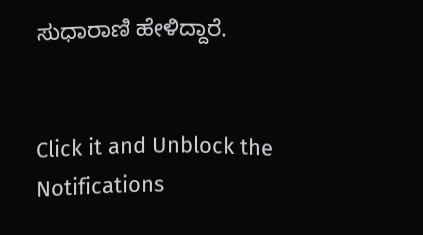ಸುಧಾರಾಣಿ ಹೇಳಿದ್ದಾರೆ.


Click it and Unblock the Notifications